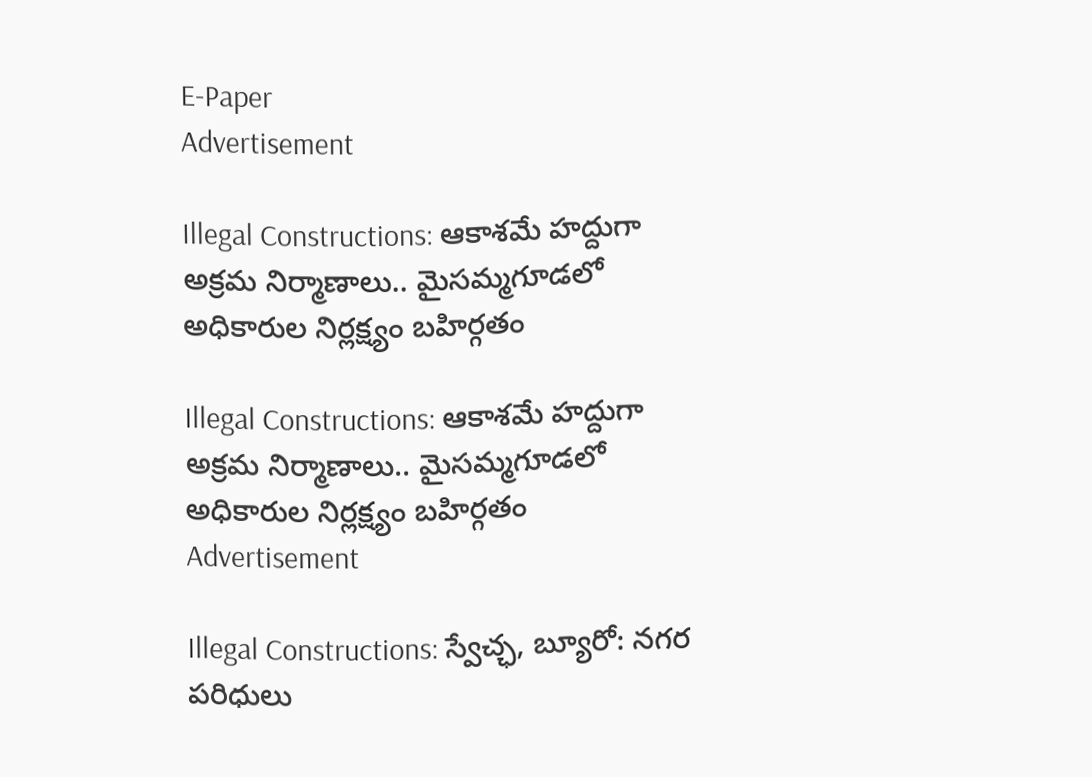E-Paper
Advertisement

Illegal Constructions: ఆకాశమే హద్దుగా అక్రమ నిర్మాణాలు.. మైసమ్మగూడలో అధికారుల నిర్లక్ష్యం బహిర్గతం

Illegal Constructions: ఆకాశమే హద్దుగా అక్రమ నిర్మాణాలు.. మైసమ్మగూడలో అధికారుల నిర్లక్ష్యం బహిర్గతం
Advertisement

Illegal Constructions: స్వేచ్ఛ, బ్యూరో: నగర పరిధులు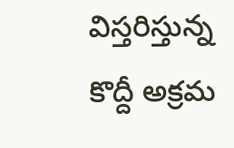విస్తరిస్తున్న కొద్దీ అక్రమ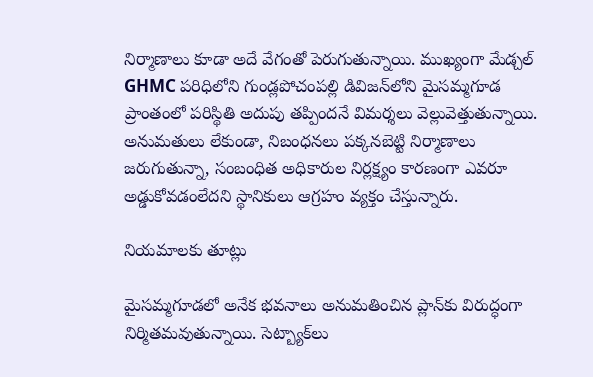నిర్మాణాలు కూడా అదే వేగంతో పెరుగుతున్నాయి. ముఖ్యంగా మేడ్చల్ GHMC పరిధిలోని గుండ్లపోచంపల్లి డివిజన్‌లోని మైసమ్మగూడ ప్రాంతంలో పరిస్థితి అదుపు తప్పిందనే విమర్శలు వెల్లువెత్తుతున్నాయి. అనుమతులు లేకుండా, నిబంధనలు పక్కనబెట్టి నిర్మాణాలు జరుగుతున్నా, సంబంధిత అధికారుల నిర్లక్ష్యం కారణంగా ఎవరూ అడ్డుకోవడంలేదని స్థానికులు ఆగ్రహం వ్యక్తం చేస్తున్నారు.

నియమాలకు తూట్లు

మైసమ్మగూడలో అనేక భవనాలు అనుమతించిన ప్లాన్‌కు విరుద్ధంగా నిర్మితమవుతున్నాయి. సెట్బ్యాక్‌లు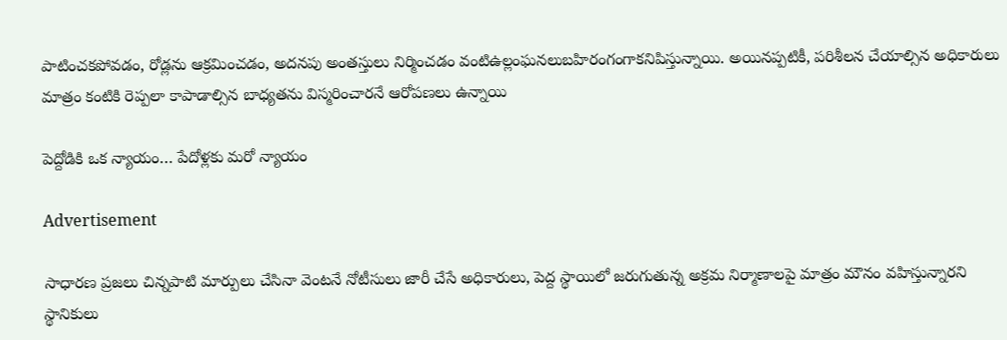పాటించకపోవడం, రోడ్లను ఆక్రమించడం, అదనపు అంతస్తులు నిర్మించడం వంటిఉల్లంఘనలుబహిరంగంగాకనిపిస్తున్నాయి. అయినప్పటికీ, పరిశీలన చేయాల్సిన అధికారులు మాత్రం కంటికి రెప్పలా కాపాడాల్సిన బాధ్యతను విస్మరించారనే ఆరోపణలు ఉన్నాయి

పెద్దోడికి ఒక న్యాయం… పేదోళ్లకు మరో న్యాయం

Advertisement

సాధారణ ప్రజలు చిన్నపాటి మార్పులు చేసినా వెంటనే నోటీసులు జారీ చేసే అధికారులు, పెద్ద స్థాయిలో జరుగుతున్న అక్రమ నిర్మాణాలపై మాత్రం మౌనం వహిస్తున్నారని స్థానికులు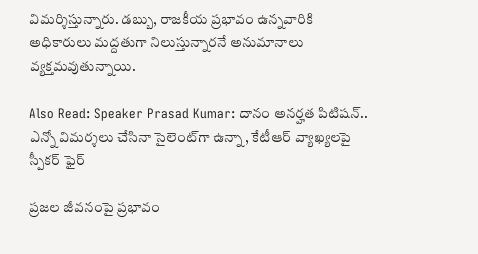విమర్శిస్తున్నారు. డబ్బు, రాజకీయ ప్రభావం ఉన్నవారికి అధికారులు మద్దతుగా నిలుస్తున్నారనే అనుమానాలు వ్యక్తమవుతున్నాయి.

Also Read: Speaker Prasad Kumar: దానం అనర్హత పిటిషన్.. ఎన్నో విమర్శలు చేసినా సైలెంట్‌గా ఉన్నా, కేటీఆర్ వ్యాఖ్యలపై స్పీకర్ ఫైర్

ప్రజల జీవనంపై ప్రభావం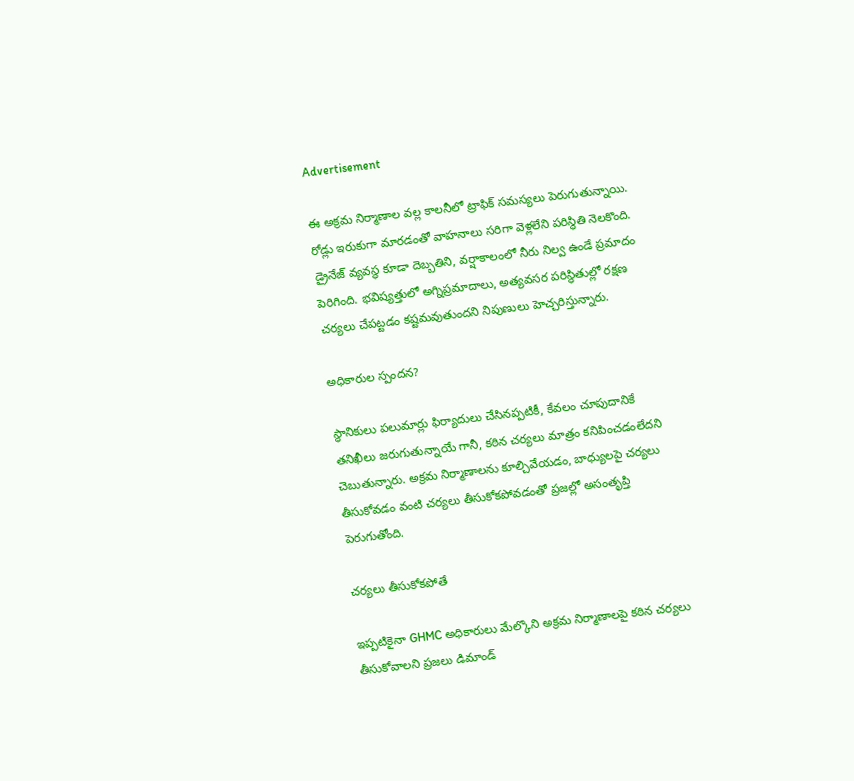Advertisement

ఈ అక్రమ నిర్మాణాల వల్ల కాలనీలో ట్రాఫిక్ సమస్యలు పెరుగుతున్నాయి. రోడ్లు ఇరుకుగా మారడంతో వాహనాలు సరిగా వెళ్లలేని పరిస్థితి నెలకొంది. డ్రైనేజ్ వ్యవస్థ కూడా దెబ్బతిని, వర్షాకాలంలో నీరు నిల్వ ఉండే ప్రమాదం పెరిగింది. భవిష్యత్తులో అగ్నిప్రమాదాలు, అత్యవసర పరిస్థితుల్లో రక్షణ చర్యలు చేపట్టడం కష్టమవుతుందని నిపుణులు హెచ్చరిస్తున్నారు.

అధికారుల స్పందన?

స్థానికులు పలుమార్లు ఫిర్యాదులు చేసినప్పటికీ, కేవలం చూపుదానికే తనిఖీలు జరుగుతున్నాయే గానీ, కఠిన చర్యలు మాత్రం కనిపించడంలేదని చెబుతున్నారు. అక్రమ నిర్మాణాలను కూల్చివేయడం, బాధ్యులపై చర్యలు తీసుకోవడం వంటి చర్యలు తీసుకోకపోవడంతో ప్రజల్లో అసంతృప్తి పెరుగుతోంది.

చర్యలు తీసుకోకపోతే

ఇప్పటికైనా GHMC అధికారులు మేల్కొని అక్రమ నిర్మాణాలపై కఠిన చర్యలు తీసుకోవాలని ప్రజలు డిమాండ్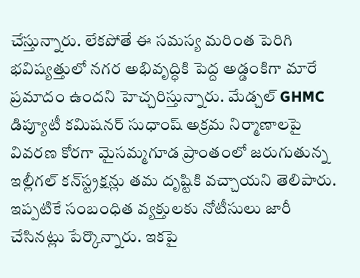చేస్తున్నారు. లేకపోతే ఈ సమస్య మరింత పెరిగి భవిష్యత్తులో నగర అభివృద్ధికి పెద్ద అడ్డంకిగా మారే ప్రమాదం ఉందని హెచ్చరిస్తున్నారు. మేడ్చల్ GHMC డిప్యూటీ కమిషనర్ సుధాంష్ అక్రమ నిర్మాణాలపై వివరణ కోరగా మైసమ్మగూడ ప్రాంతంలో జరుగుతున్న ఇల్లీగల్ కన్‌స్ట్రక్షన్లు తమ దృష్టికి వచ్చాయని తెలిపారు. ఇప్పటికే సంబంధిత వ్యక్తులకు నోటీసులు జారీ చేసినట్లు పేర్కొన్నారు. ఇకపై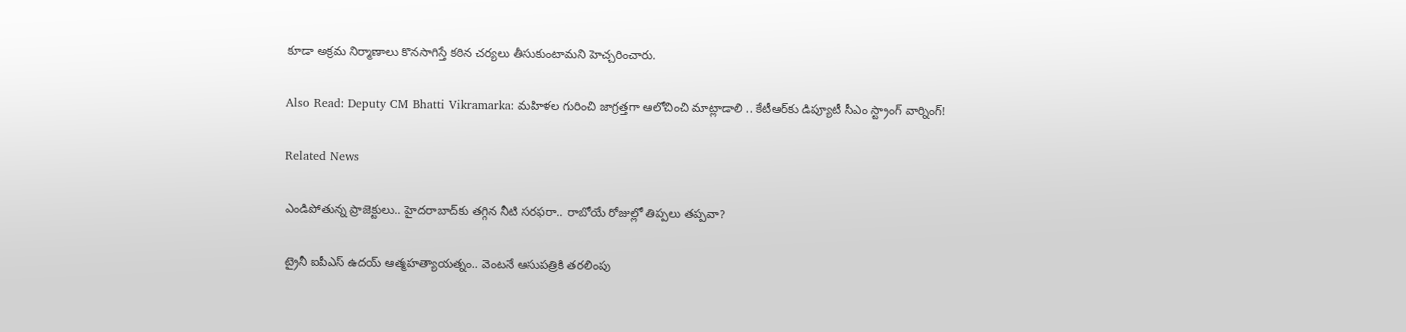కూడా అక్రమ నిర్మాణాలు కొనసాగిస్తే కఠిన చర్యలు తీసుకుంటామని హెచ్చరించారు.

Also Read: Deputy CM Bhatti Vikramarka: మహిళల గురించి జాగ్రత్తగా ఆలోచించి మాట్లాడాలి .. కేటీఆర్‌కు డిప్యూటీ సీఎం స్ట్రాంగ్ వార్నింగ్!

Related News

ఎండిపోతున్న ప్రాజెక్టులు.. హైదరాబాద్‌కు తగ్గిన నీటి సరఫరా.. రాబోయే రోజుల్లో తిప్పలు తప్పవా?

ట్రైనీ ఐపీఎస్‌ ఉదయ్‌ ఆత్మహత్యాయత్నం.. వెంటనే ఆసుపత్రికి తరలింపు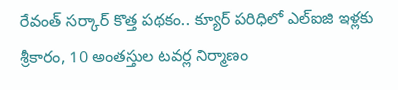రేవంత్ సర్కార్ కొత్త పథకం.. క్యూర్ పరిధిలో ఎల్ఐజి ఇళ్లకు శ్రీకారం, 10 అంతస్తుల టవర్ల నిర్మాణం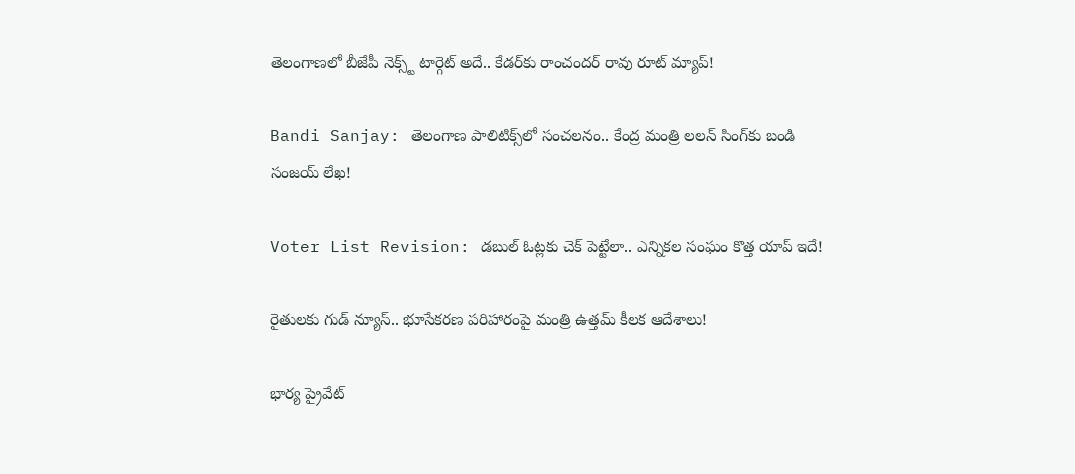తెలంగాణలో బీజేపీ నెక్స్ట్ టార్గెట్ అదే.. కేడర్‌కు రాంచందర్ రావు రూట్ మ్యాప్!

Bandi Sanjay: తెలంగాణ పాలిటిక్స్‌లో సంచలనం.. కేంద్ర మంత్రి లలన్ సింగ్‌కు బండి సంజయ్ లేఖ!

Voter List Revision: డబుల్ ఓట్లకు చెక్ పెట్టేలా.. ఎన్నికల సంఘం కొత్త యాప్ ఇదే!

రైతులకు గుడ్ న్యూస్.. భూసేకరణ పరిహారంపై మంత్రి ఉత్తమ్ కీలక ఆదేశాలు!

భార్య ప్రైవేట్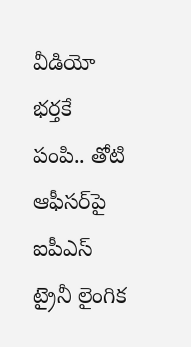వీడియో భర్తకే పంపి.. తోటి ఆఫీసర్‌పై ఐపీఎస్ ట్రైనీ లైంగిక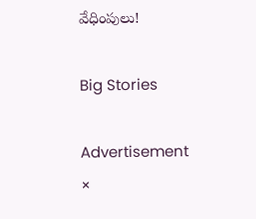వేధింపులు!

Big Stories

Advertisement
×